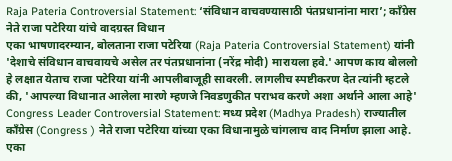Raja Pateria Controversial Statement: ‘संविधान वाचवण्यासाठी पंतप्रधानांना मारा’; काँग्रेस नेते राजा पटेरिया यांचे वादग्रस्त विधान
एका भाषणादरम्यान, बोलताना राजा पटेरिया (Raja Pateria Controversial Statement) यांनी 'देशाचे संविधान वाचवायचे असेल तर पंतप्रधानांना (नरेंद्र मोदी) मारायला हवे.' आपण काय बोललो हे लक्षात येताच राजा पटेरिया यांनी आपलीबाजूही सावरली. लागलीच स्पष्टीकरण देत त्यांनी म्हटले की, 'आपल्या विधानात आलेला मारणे म्हणजे निवडणुकीत पराभव करणे अशा अर्थाने आला आहे'
Congress Leader Controversial Statement: मध्य प्रदेश (Madhya Pradesh) राज्यातील काँग्रेस (Congress ) नेते राजा पटेरिया यांच्या एका विधानामुळे चांगलाच वाद निर्माण झाला आहे. एका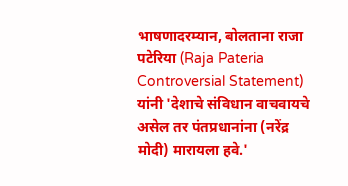भाषणादरम्यान, बोलताना राजा पटेरिया (Raja Pateria Controversial Statement) यांनी 'देशाचे संविधान वाचवायचे असेल तर पंतप्रधानांना (नरेंद्र मोदी) मारायला हवे.'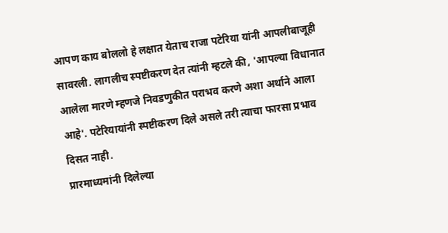आपण काय बोललो हे लक्षात येताच राजा पटेरिया यांनी आपलीबाजूही सावरली. लागलीच स्पष्टीकरण देत त्यांनी म्हटले की, 'आपल्या विधानात आलेला मारणे म्हणजे निवडणुकीत पराभव करणे अशा अर्थाने आला आहे'. पटेरियायांनी स्पष्टीकरण दिले असले तरी त्याचा फारसा प्रभाव दिसत नाही.
प्रारमाध्यमांनी दिलेल्या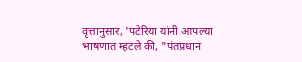वृत्तानुसार, 'पटेरिया यांनी आपल्या भाषणात म्हटले की, "पंतप्रधान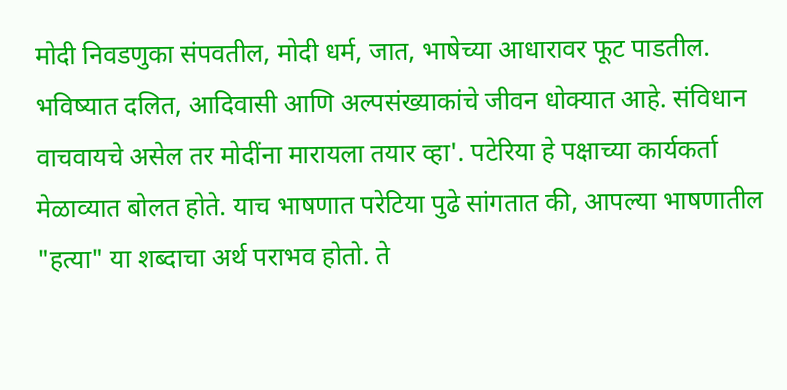मोदी निवडणुका संपवतील, मोदी धर्म, जात, भाषेच्या आधारावर फूट पाडतील. भविष्यात दलित, आदिवासी आणि अल्पसंख्याकांचे जीवन धोक्यात आहे. संविधान वाचवायचे असेल तर मोदींना मारायला तयार व्हा'. पटेरिया हे पक्षाच्या कार्यकर्ता मेळाव्यात बोलत होते. याच भाषणात परेटिया पुढे सांगतात की, आपल्या भाषणातील "हत्या" या शब्दाचा अर्थ पराभव होतो. ते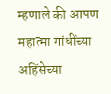म्हणाले की आपण महात्मा गांधींच्या अहिंसेच्या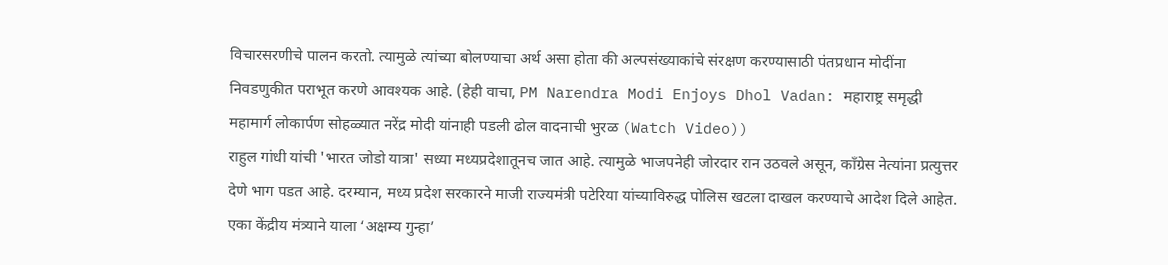विचारसरणीचे पालन करतो. त्यामुळे त्यांच्या बोलण्याचा अर्थ असा होता की अल्पसंख्याकांचे संरक्षण करण्यासाठी पंतप्रधान मोदींना निवडणुकीत पराभूत करणे आवश्यक आहे. (हेही वाचा, PM Narendra Modi Enjoys Dhol Vadan: महाराष्ट्र समृद्धी महामार्ग लोकार्पण सोहळ्यात नरेंद्र मोदी यांनाही पडली ढोल वादनाची भुरळ (Watch Video))
राहुल गांधी यांची 'भारत जोडो यात्रा' सध्या मध्यप्रदेशातूनच जात आहे. त्यामुळे भाजपनेही जोरदार रान उठवले असून, काँग्रेस नेत्यांना प्रत्युत्तर देणे भाग पडत आहे. दरम्यान, मध्य प्रदेश सरकारने माजी राज्यमंत्री पटेरिया यांच्याविरुद्ध पोलिस खटला दाखल करण्याचे आदेश दिले आहेत. एका केंद्रीय मंत्र्याने याला ‘अक्षम्य गुन्हा’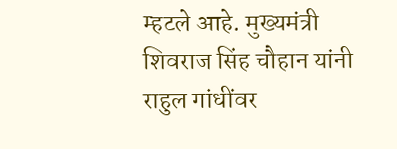म्हटले आहे. मुख्यमंत्री शिवराज सिंह चौहान यांनी राहुल गांधींवर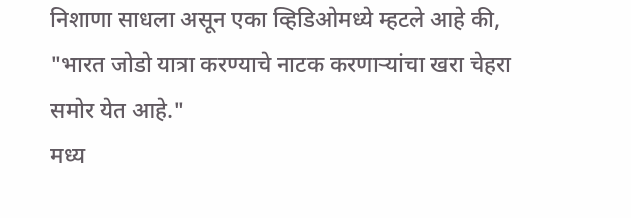निशाणा साधला असून एका व्हिडिओमध्ये म्हटले आहे की, "भारत जोडो यात्रा करण्याचे नाटक करणाऱ्यांचा खरा चेहरा समोर येत आहे."
मध्य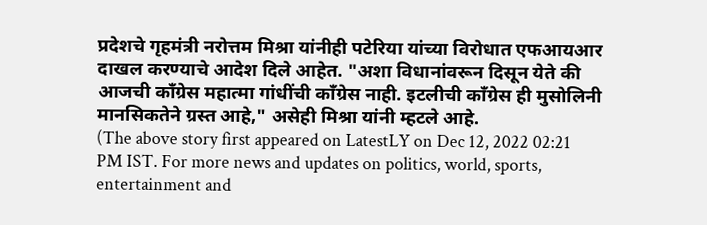प्रदेशचे गृहमंत्री नरोत्तम मिश्रा यांनीही पटेरिया यांच्या विरोधात एफआयआर दाखल करण्याचे आदेश दिले आहेत. "अशा विधानांवरून दिसून येते की आजची काँग्रेस महात्मा गांधींची काँग्रेस नाही. इटलीची काँग्रेस ही मुसोलिनी मानसिकतेने ग्रस्त आहे," असेही मिश्रा यांनी म्हटले आहे.
(The above story first appeared on LatestLY on Dec 12, 2022 02:21 PM IST. For more news and updates on politics, world, sports, entertainment and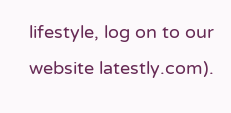lifestyle, log on to our website latestly.com).